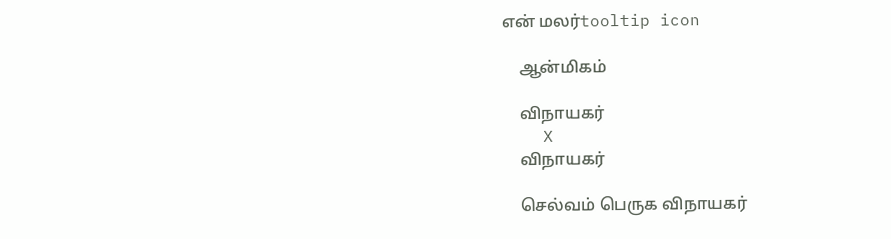என் மலர்tooltip icon

    ஆன்மிகம்

    விநாயகர்
    X
    விநாயகர்

    செல்வம் பெருக விநாயகர்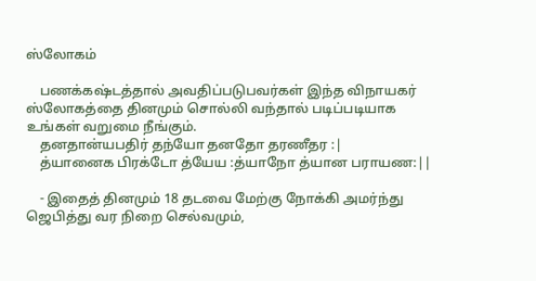ஸ்லோகம்

    பணக்கஷ்டத்தால் அவதிப்படுபவர்கள் இந்த விநாயகர் ஸ்லோகத்தை தினமும் சொல்லி வந்தால் படிப்படியாக உங்கள் வறுமை நீங்கும்.
    தனதான்யபதிர் தந்யோ தனதோ தரணீதர :|
    த்யானைக பிரக்டோ த்யேய :த்யாநோ த்யான பராயண:||

    - இதைத் தினமும் 18 தடவை மேற்கு நோக்கி அமர்ந்து ஜெபித்து வர நிறை செல்வமும்,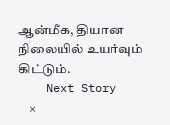ஆன்மீக, தியான நிலையில் உயர்வும் கிட்டும்.
    Next Story
    ×